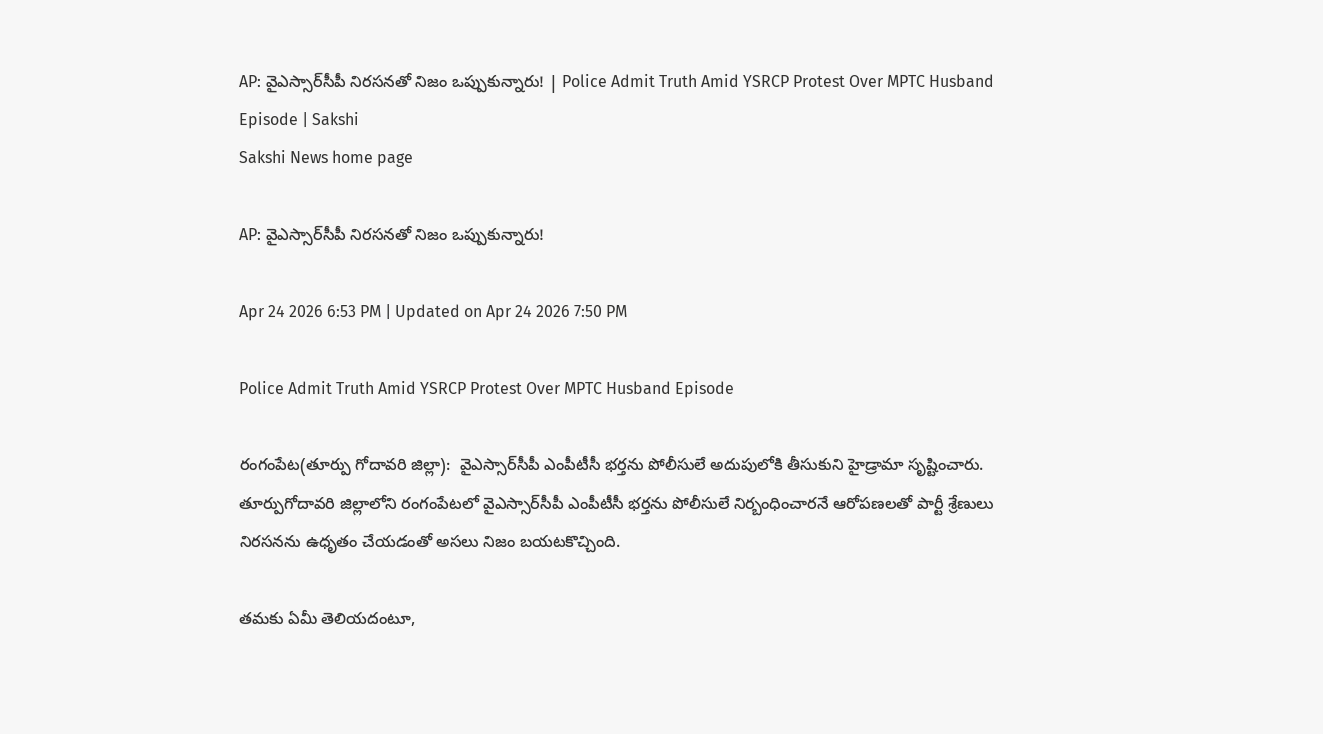AP: వైఎస్సార్‌సీపీ నిరసనతో నిజం ఒప్పుకున్నారు! | Police Admit Truth Amid YSRCP Protest Over MPTC Husband Episode | Sakshi
Sakshi News home page

AP: వైఎస్సార్‌సీపీ నిరసనతో నిజం ఒప్పుకున్నారు!

Apr 24 2026 6:53 PM | Updated on Apr 24 2026 7:50 PM

Police Admit Truth Amid YSRCP Protest Over MPTC Husband Episode

రంగంపేట(తూర్పు గోదావరి జిల్లా):  వైఎస్సార్‌సీపీ ఎంపీటీసీ భర్తను పోలీసులే అదుపులోకి తీసుకుని హైడ్రామా సృష్టించారు. తూర్పుగోదావరి జిల్లాలోని రంగంపేటలో వైఎస్సార్‌సీపీ ఎంపీటీసీ భర్తను పోలీసులే నిర్బంధించారనే ఆరోపణలతో పార్టీ శ్రేణులు నిరసనను ఉధృతం చేయడంతో అసలు నిజం బయటకొచ్చింది.

తమకు ఏమీ తెలియదంటూ,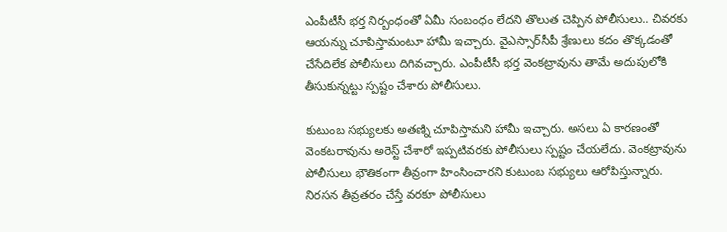ఎంపీటీసీ భర్త నిర్బంధంతో ఏమీ సంబంధం లేదని తొలుత చెప్పిన పోలీసులు.. చివరకు ఆయన్ను చూపిస్తామంటూ హామీ ఇచ్చారు. వైఎస్సార్‌సీపీ శ్రేణులు కదం తొక్కడంతో చేసేదిలేక పోలీసులు దిగివచ్చారు. ఎంపీటీసీ భర్త వెంకట్రావును తామే అదుపులోకి తీసుకున్నట్టు స్పష్టం చేశారు పోలీసులు.

కుటుంబ సభ్యులకు అతణ్ని చూపిస్తామని హామీ ఇచ్చారు. అసలు ఏ కారణంతో వెంకటరావును అరెస్ట్ చేశారో ఇప్పటివరకు పోలీసులు స్పష్టం చేయలేదు. వెంకట్రావును పోలీసులు భౌతికంగా తీవ్రంగా హింసించారని కుటుంబ సభ్యులు ఆరోపిస్తున్నారు. నిరసన తీవ్రతరం చేస్తే వరకూ పోలీసులు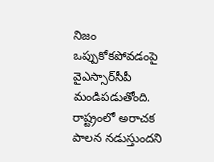నిజం ఒప్పుకోకపోవడంపై వైఎస్సార్‌సీపీ మండిపడుతోంది. రాష్ట్రంలో అరాచక పాలన నడుస్తుందని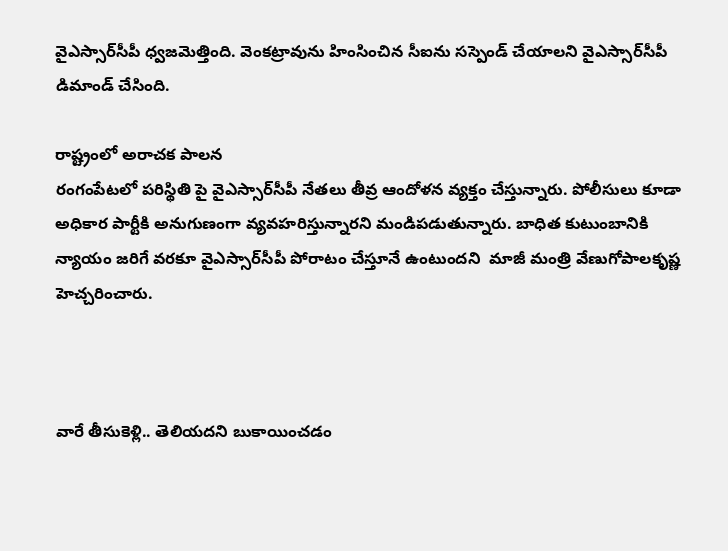వైఎస్సార్‌సీపీ ధ్వజమెత్తింది. వెంకట్రావును హింసించిన సీఐను సస్పెండ్‌ చేయాలని వైఎస్సార్‌సీపీ డిమాండ్‌ చేసింది.

రాష్ట్రంలో అరాచక పాలన
రంగంపేటలో పరిస్థితి పై వైఎస్సార్‌సీపీ నేతలు తీవ్ర ఆందోళన వ్యక్తం చేస్తున్నారు. పోలీసులు కూడా అధికార పార్టీకి అనుగుణంగా వ్యవహరిస్తున్నారని మండిపడుతున్నారు. బాధిత కుటుంబానికి న్యాయం జరిగే వరకూ వైఎస్సార్‌సీపీ పోరాటం చేస్తూనే ఉంటుందని  మాజీ మంత్రి వేణుగోపాలకృష్ణ హెచ్చరించారు.



వారే తీసుకెళ్లి.. తెలియదని బుకాయించడం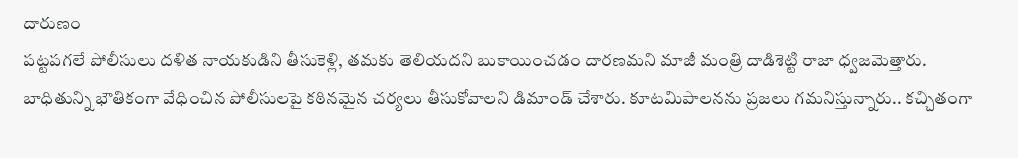దారుణం
పట్టపగలే పోలీసులు దళిత నాయకుడిని తీసుకెళ్లి, తమకు తెలియదని బుకాయించడం దారణమని మాజీ మంత్రి దాడిశెట్టి రాజా ధ్వజమెత్తారు. బాధితున్ని భౌతికంగా వేధించిన పోలీసులపై కఠినమైన చర్యలు తీసుకోవాలని డిమాండ్‌ చేశారు. కూటమిపాలనను ప్రజలు గమనిస్తున్నారు.. కచ్చితంగా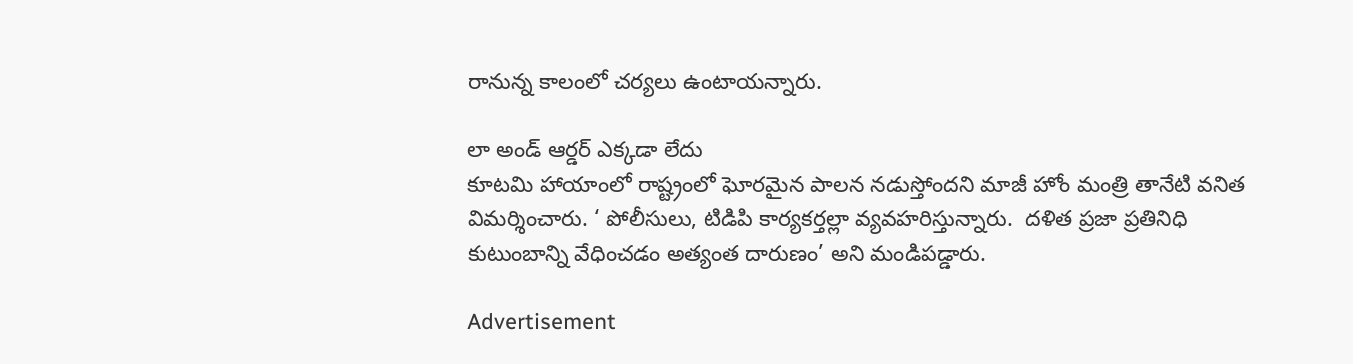రానున్న కాలంలో చర్యలు ఉంటాయన్నారు.

లా అండ్ ఆర్డర్ ఎక్కడా లేదు
కూటమి హాయాంలో రాష్ట్రంలో ఘోరమైన పాలన నడుస్తోందని మాజీ హోం మంత్రి తానేటి వనిత విమర్శించారు. ‘ పోలీసులు, టిడిపి కార్యకర్తల్లా వ్యవహరిస్తున్నారు.  దళిత ప్రజా ప్రతినిధి కుటుంబాన్ని వేధించడం అత్యంత దారుణం’ అని మండిపడ్డారు.

Advertisement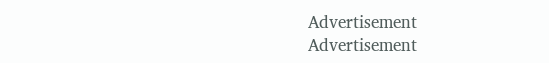Advertisement
Advertisement